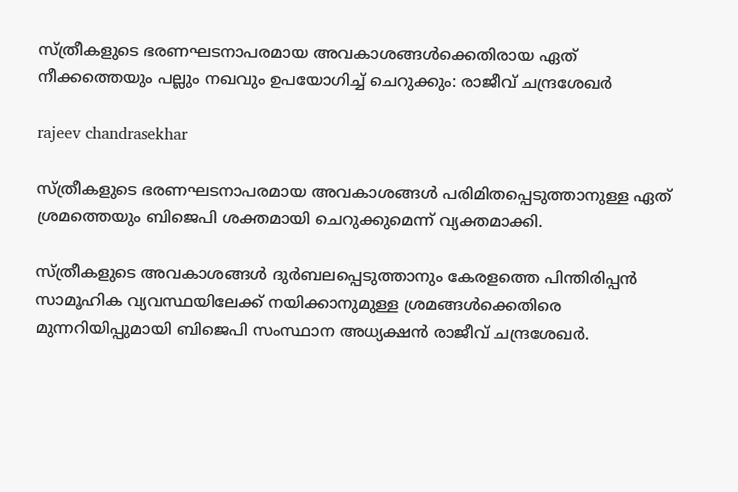സ്ത്രീകളുടെ ഭരണഘടനാപരമായ അവകാശങ്ങള്‍ക്കെതിരായ ഏത് നീക്കത്തെയും പല്ലും നഖവും ഉപയോഗിച്ച് ചെറുക്കും: രാജീവ് ചന്ദ്രശേഖര്‍

rajeev chandrasekhar

സ്ത്രീകളുടെ ഭരണഘടനാപരമായ അവകാശങ്ങള്‍ പരിമിതപ്പെടുത്താനുള്ള ഏത് ശ്രമത്തെയും ബിജെപി ശക്തമായി ചെറുക്കുമെന്ന് വ്യക്തമാക്കി.

സ്ത്രീകളുടെ അവകാശങ്ങള്‍ ദുര്‍ബലപ്പെടുത്താനും കേരളത്തെ പിന്തിരിപ്പന്‍ സാമൂഹിക വ്യവസ്ഥയിലേക്ക് നയിക്കാനുമുള്ള ശ്രമങ്ങള്‍ക്കെതിരെ മുന്നറിയിപ്പുമായി ബിജെപി സംസ്ഥാന അധ്യക്ഷന്‍ രാജീവ് ചന്ദ്രശേഖര്‍.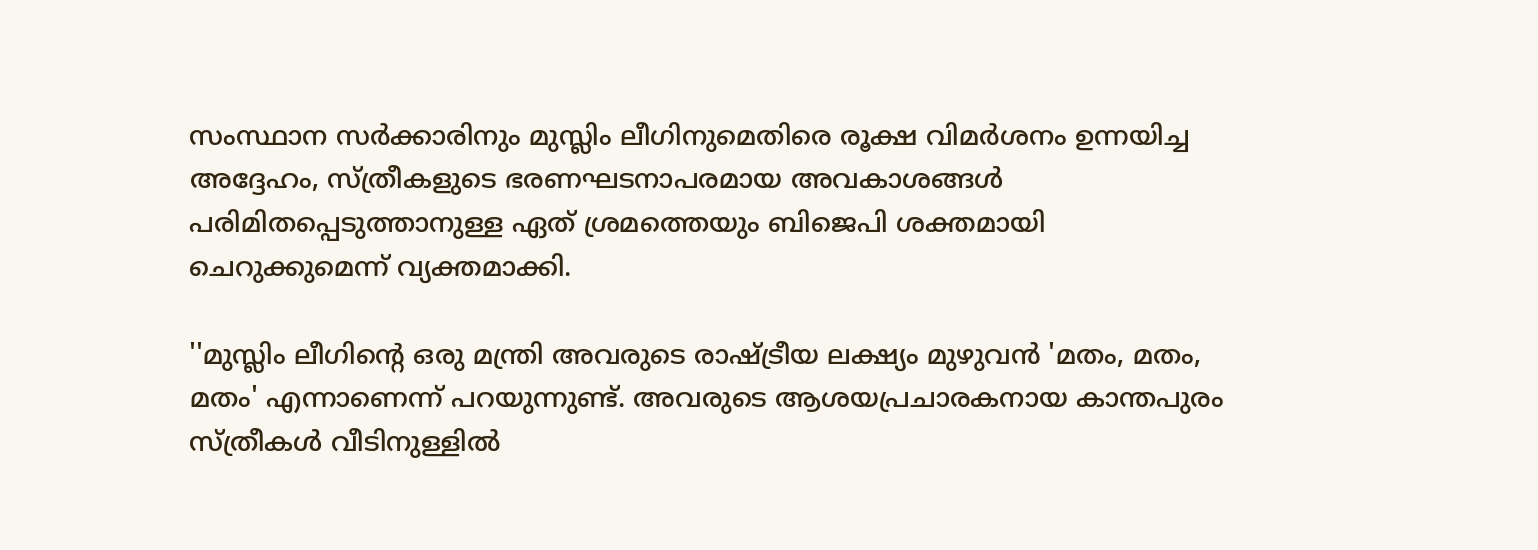സംസ്ഥാന സര്‍ക്കാരിനും മുസ്ലിം ലീഗിനുമെതിരെ രൂക്ഷ വിമര്‍ശനം ഉന്നയിച്ച അദ്ദേഹം, സ്ത്രീകളുടെ ഭരണഘടനാപരമായ അവകാശങ്ങള്‍ പരിമിതപ്പെടുത്താനുള്ള ഏത് ശ്രമത്തെയും ബിജെപി ശക്തമായി ചെറുക്കുമെന്ന് വ്യക്തമാക്കി.

''മുസ്ലിം ലീഗിന്റെ ഒരു മന്ത്രി അവരുടെ രാഷ്ട്രീയ ലക്ഷ്യം മുഴുവന്‍ 'മതം, മതം, മതം' എന്നാണെന്ന് പറയുന്നുണ്ട്. അവരുടെ ആശയപ്രചാരകനായ കാന്തപുരം സ്ത്രീകള്‍ വീടിനുള്ളില്‍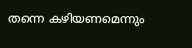തന്നെ കഴിയണമെന്നും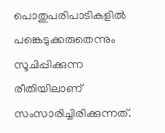പൊതുപരിപാടികളില്‍ പങ്കെടുക്കരുതെന്നും സൂചിപ്പിക്കുന്ന രീതിയിലാണ് സംസാരിച്ചിരിക്കുന്നത്.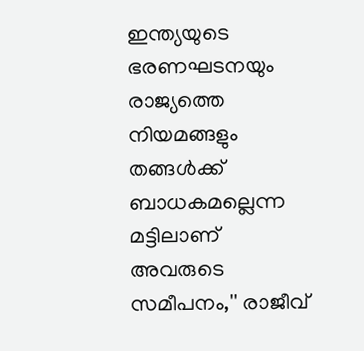ഇന്ത്യയുടെ ഭരണഘടനയും രാജ്യത്തെ നിയമങ്ങളും തങ്ങള്‍ക്ക് ബാധകമല്ലെന്ന മട്ടിലാണ് അവരുടെ സമീപനം,'' രാജീവ്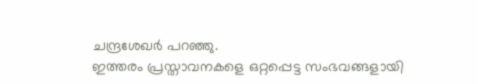ചന്ദ്രശേഖര്‍ പറഞ്ഞു.
ഇത്തരം പ്രസ്താവനകളെ ഒറ്റപ്പെട്ട സംഭവങ്ങളായി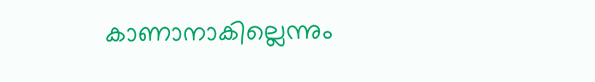കാണാനാകില്ലെന്നും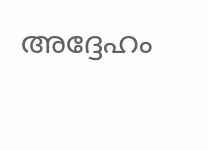അദ്ദേഹം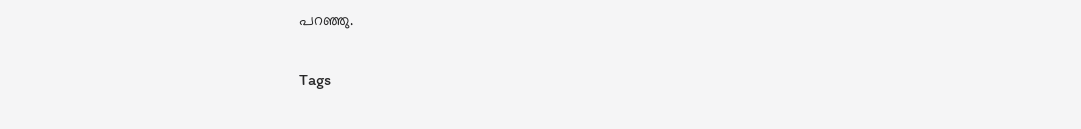പറഞ്ഞു.

Tags